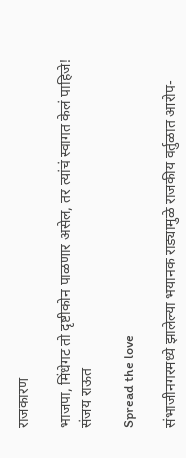राजकारण

भाजपा, मिंधेगट तो दृष्टीकोन पाळणार असेल, तर त्यांचं स्वागत केलं पाहिजे! संजय राऊत

Spread the love

संभाजीनगरमध्ये झालेल्या भयानक राड्यामुळे राजकीय वर्तुळात आरोप-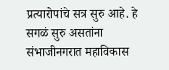प्रत्यारोपांचे सत्र सुरु आहे. हे सगळं सुरु असतांना संभाजीनगरात महाविकास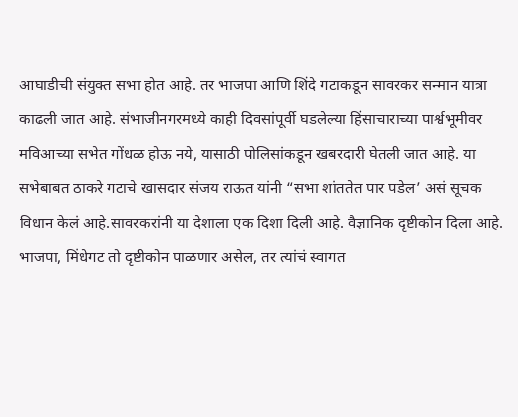आघाडीची संयुक्त सभा होत आहे. तर भाजपा आणि शिंदे गटाकडून सावरकर सन्मान यात्रा काढली जात आहे. संभाजीनगरमध्ये काही दिवसांपूर्वी घडलेल्या हिंसाचाराच्या पार्श्वभूमीवर मविआच्या सभेत गोंधळ होऊ नये, यासाठी पोलिसांकडून खबरदारी घेतली जात आहे. या सभेबाबत ठाकरे गटाचे खासदार संजय राऊत यांनी “सभा शांततेत पार पडेल’ असं सूचक विधान केलं आहे.सावरकरांनी या देशाला एक दिशा दिली आहे. वैज्ञानिक दृष्टीकोन दिला आहे. भाजपा, मिंधेगट तो दृष्टीकोन पाळणार असेल, तर त्यांचं स्वागत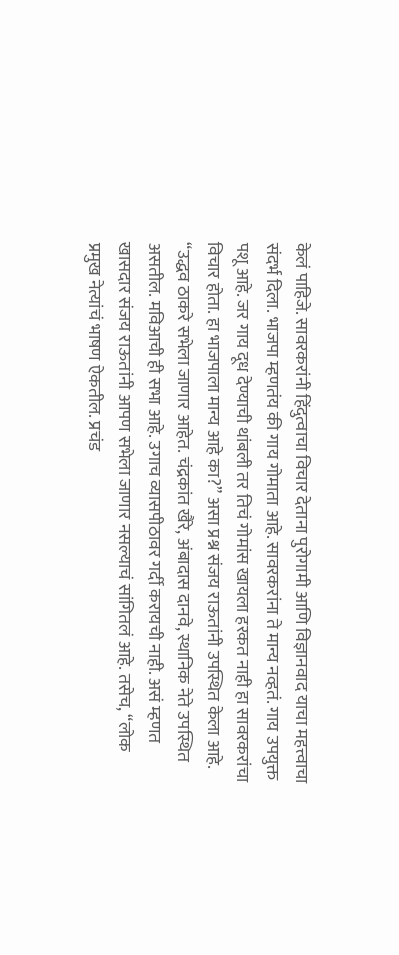केलं पाहिजे. सावरकरांनी हिंदुत्वाचा विचार देताना पुरोगामी आणि विज्ञानवाद याचा महत्त्वाचा संदर्भ दिला. भाजपा म्हणतंय की गाय गोमाता आहे. सावरकरांना ते मान्य नव्हतं. गाय उपयुक्त पशू आहे. जर गाय दूध देण्याची थांबली तर तिचं गोमांस खायला हरकत नाही हा सावरकरांचा विचार होता. हा भाजपाला मान्य आहे का?” असा प्रश्न संजय राऊतांनी उपस्थित केला आहे. “उद्धव ठाकरे सभेला जाणार आहेत. चंद्रकांत खैरे, अंबादास दानवे, स्थानिक नेते उपस्थित असतील. मविआची ही सभा आहे. उगाच व्यासपीठावर गर्दी करायची नाही. असं म्हणत खासदार संजय राऊतांनी आपण सभेला जाणार नसल्याचं सांगितलं आहे. तसेच, “लोक प्रमुख नेत्यांचं भाषण ऐकतील. प्रचंड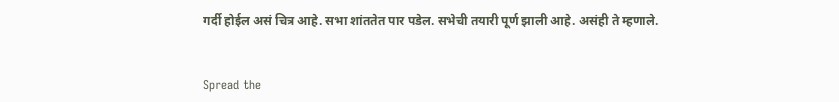गर्दी होईल असं चित्र आहे. सभा शांततेत पार पडेल. सभेची तयारी पूर्ण झाली आहे. असंही ते म्हणाले.


Spread the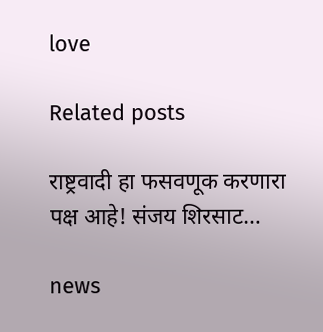love

Related posts

राष्ट्रवादी हा फसवणूक करणारा पक्ष आहे! संजय शिरसाट…

news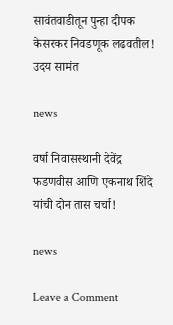सावंतवाडीतून पुन्हा दीपक केसरकर निवडणूक लढवतील! उदय सामंत

news

वर्षा निवासस्थानी देवेंद्र फडणवीस आणि एकनाथ शिंदे यांची दोन तास चर्चा!

news

Leave a Comment